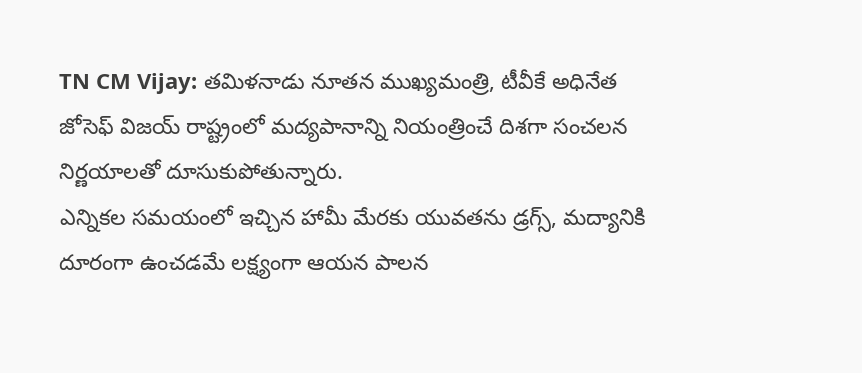TN CM Vijay: తమిళనాడు నూతన ముఖ్యమంత్రి, టీవీకే అధినేత జోసెఫ్ విజయ్ రాష్ట్రంలో మద్యపానాన్ని నియంత్రించే దిశగా సంచలన నిర్ణయాలతో దూసుకుపోతున్నారు.
ఎన్నికల సమయంలో ఇచ్చిన హామీ మేరకు యువతను డ్రగ్స్, మద్యానికి దూరంగా ఉంచడమే లక్ష్యంగా ఆయన పాలన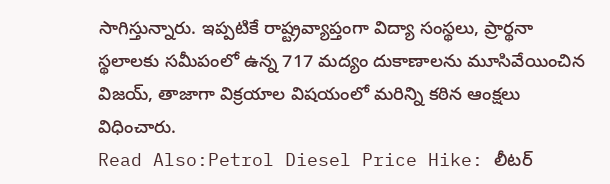సాగిస్తున్నారు. ఇప్పటికే రాష్ట్రవ్యాప్తంగా విద్యా సంస్థలు, ప్రార్థనా స్థలాలకు సమీపంలో ఉన్న 717 మద్యం దుకాణాలను మూసివేయించిన విజయ్, తాజాగా విక్రయాల విషయంలో మరిన్ని కఠిన ఆంక్షలు విధించారు.
Read Also:Petrol Diesel Price Hike: లీటర్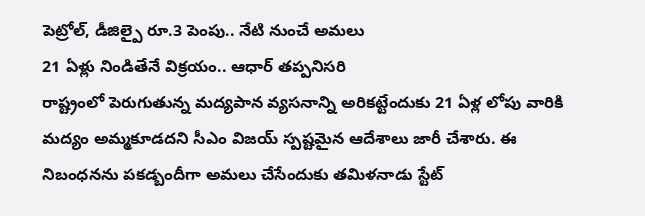పెట్రోల్, డీజిల్పై రూ.3 పెంపు.. నేటి నుంచే అమలు
21 ఏళ్లు నిండితేనే విక్రయం.. ఆధార్ తప్పనిసరి
రాష్ట్రంలో పెరుగుతున్న మద్యపాన వ్యసనాన్ని అరికట్టేందుకు 21 ఏళ్ల లోపు వారికి మద్యం అమ్మకూడదని సీఎం విజయ్ స్పష్టమైన ఆదేశాలు జారీ చేశారు. ఈ నిబంధనను పకడ్బందీగా అమలు చేసేందుకు తమిళనాడు స్టేట్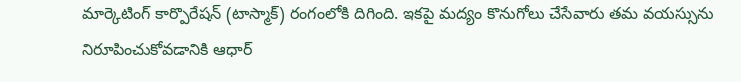మార్కెటింగ్ కార్పొరేషన్ (టాస్మాక్) రంగంలోకి దిగింది. ఇకపై మద్యం కొనుగోలు చేసేవారు తమ వయస్సును నిరూపించుకోవడానికి ఆధార్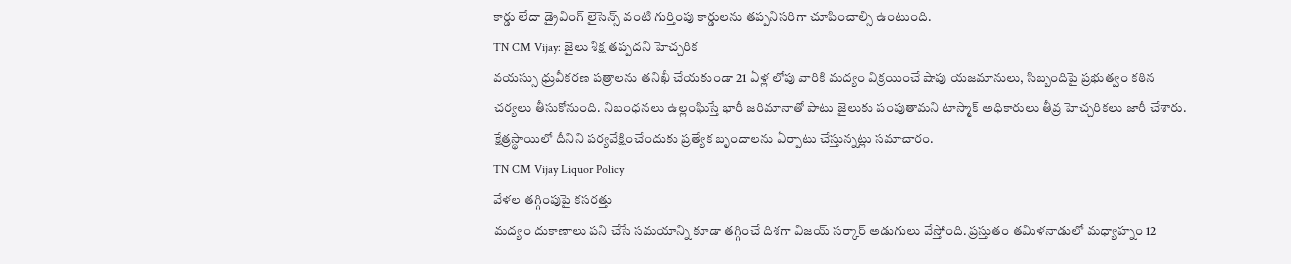కార్డు లేదా డ్రైవింగ్ లైసెన్స్ వంటి గుర్తింపు కార్డులను తప్పనిసరిగా చూపించాల్సి ఉంటుంది.
TN CM Vijay: జైలు శిక్ష తప్పదని హెచ్చరిక
వయస్సు ధ్రువీకరణ పత్రాలను తనిఖీ చేయకుండా 21 ఏళ్ల లోపు వారికి మద్యం విక్రయించే షాపు యజమానులు, సిబ్బందిపై ప్రభుత్వం కఠిన చర్యలు తీసుకోనుంది. నిబంధనలు ఉల్లంఘిస్తే భారీ జరిమానాతో పాటు జైలుకు పంపుతామని టాస్మాక్ అధికారులు తీవ్ర హెచ్చరికలు జారీ చేశారు. క్షేత్రస్థాయిలో దీనిని పర్యవేక్షించేందుకు ప్రత్యేక బృందాలను ఏర్పాటు చేస్తున్నట్లు సమాచారం.
TN CM Vijay Liquor Policy
వేళల తగ్గింపుపై కసరత్తు
మద్యం దుకాణాలు పని చేసే సమయాన్ని కూడా తగ్గించే దిశగా విజయ్ సర్కార్ అడుగులు వేస్తోంది. ప్రస్తుతం తమిళనాడులో మధ్యాహ్నం 12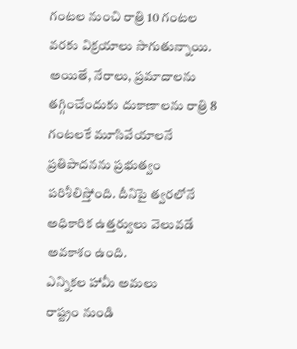గంటల నుంచి రాత్రి 10 గంటల వరకు విక్రయాలు సాగుతున్నాయి. అయితే, నేరాలు, ప్రమాదాలను తగ్గించేందుకు దుకాణాలను రాత్రి 8 గంటలకే మూసివేయాలనే ప్రతిపాదనను ప్రభుత్వం పరిశీలిస్తోంది. దీనిపై త్వరలోనే అధికారిక ఉత్తర్వులు వెలువడే అవకాశం ఉంది.
ఎన్నికల హామీ అమలు
రాష్ట్రం నుండి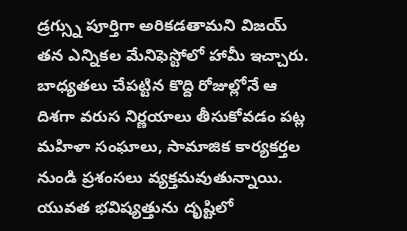డ్రగ్స్ను పూర్తిగా అరికడతామని విజయ్ తన ఎన్నికల మేనిఫెస్టోలో హామీ ఇచ్చారు. బాధ్యతలు చేపట్టిన కొద్ది రోజుల్లోనే ఆ దిశగా వరుస నిర్ణయాలు తీసుకోవడం పట్ల మహిళా సంఘాలు, సామాజిక కార్యకర్తల నుండి ప్రశంసలు వ్యక్తమవుతున్నాయి. యువత భవిష్యత్తును దృష్టిలో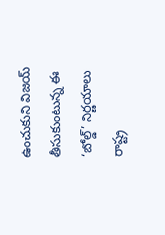ఉంచుకుని విజయ్ తీసుకుంటున్న ఈ ‘బోల్డ్’ నిర్ణయాలు రాష్ట్ర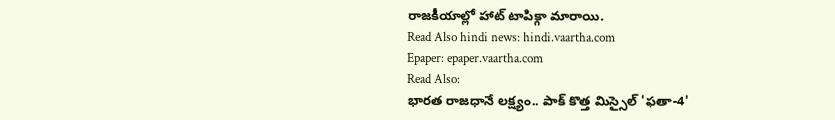రాజకీయాల్లో హాట్ టాపిక్గా మారాయి.
Read Also hindi news: hindi.vaartha.com
Epaper: epaper.vaartha.com
Read Also:
భారత రాజధానే లక్ష్యం.. పాక్ కొత్త మిస్సైల్ 'ఫతా-4'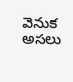వెనుక అసలు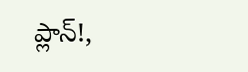ప్లాన్!,